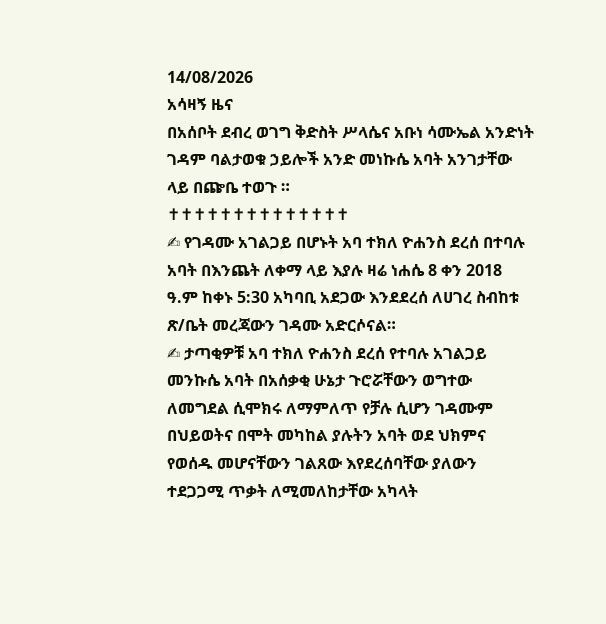14/08/2026
አሳዛኝ ዜና
በአሰቦት ደብረ ወገግ ቅድስት ሥላሴና አቡነ ሳሙኤል አንድነት ገዳም ባልታወቁ ኃይሎች አንድ መነኩሴ አባት አንገታቸው ላይ በጬቤ ተወጉ ።
✝✝✝✝✝✝✝✝✝✝✝✝✝✝
✍ የገዳሙ አገልጋይ በሆኑት አባ ተክለ ዮሐንስ ደረሰ በተባሉ አባት በእንጨት ለቀማ ላይ እያሉ ዛሬ ነሐሴ 8 ቀን 2018 ዓ.ም ከቀኑ 5:30 አካባቢ አደጋው እንደደረሰ ለሀገረ ስብከቱ ጽ/ቤት መረጃውን ገዳሙ አድርሶናል።
✍ ታጣቂዎቹ አባ ተክለ ዮሐንስ ደረሰ የተባሉ አገልጋይ መንኩሴ አባት በአሰቃቂ ሁኔታ ጉሮሯቸውን ወግተው ለመግደል ሲሞክሩ ለማምለጥ የቻሉ ሲሆን ገዳሙም በህይወትና በሞት መካከል ያሉትን አባት ወደ ህክምና የወሰዱ መሆናቸውን ገልጸው እየደረሰባቸው ያለውን ተደጋጋሚ ጥቃት ለሚመለከታቸው አካላት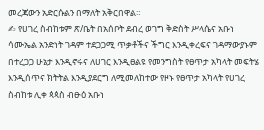መረጃውን አድርሱልን በማለት አቅርበዋል።
✍ የሀገረ ስብከቱም ጽ/ቤት በአሰቦት ደብረ ወገግ ቅድስት ሥላሴና አቡነ ሳሙኤል አንድነት ገዳም ተደጋጋሚ ጥቃቶችና ችግር እንዲቀረፍና ገዳማውያኑም በተረጋጋ ሁኔታ እንዲኖሩና ለሀገር እንዲፀልዩ የመንግስት የፀጥታ አካላት መፍትሄ እንዲሰጥና ክትትል እንዲያደርግ ለሚመለከተው የዞኑ የፀጥታ አካላት የሀገረ ስብከቱ ሊቀ ጳጳስ ብፁዕ አቡነ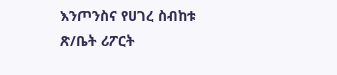እንጦንስና የሀገረ ስብከቱ ጽ/ቤት ሪፖርት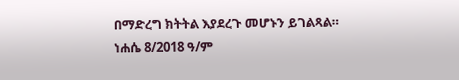በማድረግ ክትትል እያደረጉ መሆኑን ይገልጻል።
ነሐሴ 8/2018 ዓ/ም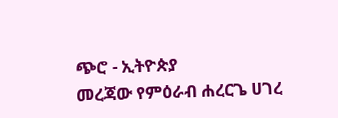ጭሮ - ኢትዮጵያ
መረጃው የምዕራብ ሐረርጌ ሀገረ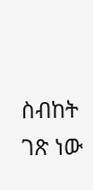ስብከት ገጽ ነው